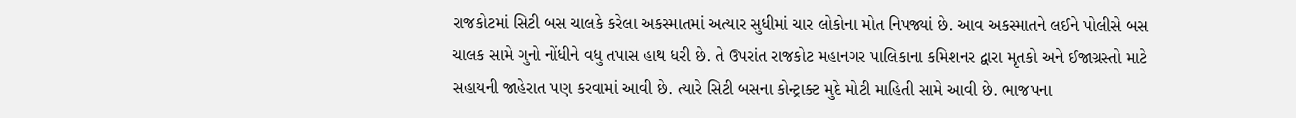રાજકોટમાં સિટી બસ ચાલકે કરેલા અકસ્માતમાં અત્યાર સુધીમાં ચાર લોકોના મોત નિપજ્યાં છે. આવ અકસ્માતને લઈને પોલીસે બસ ચાલક સામે ગુનો નોંધીને વધુ તપાસ હાથ ધરી છે. તે ઉપરાંત રાજકોટ મહાનગર પાલિકાના કમિશનર દ્વારા મૃતકો અને ઈજાગ્રસ્તો માટે સહાયની જાહેરાત પણ કરવામાં આવી છે. ત્યારે સિટી બસના કોન્ટ્રાક્ટ મુદે મોટી માહિતી સામે આવી છે. ભાજપના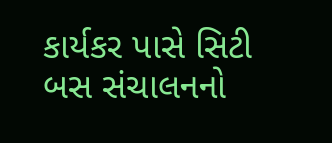કાર્યકર પાસે સિટી બસ સંચાલનનો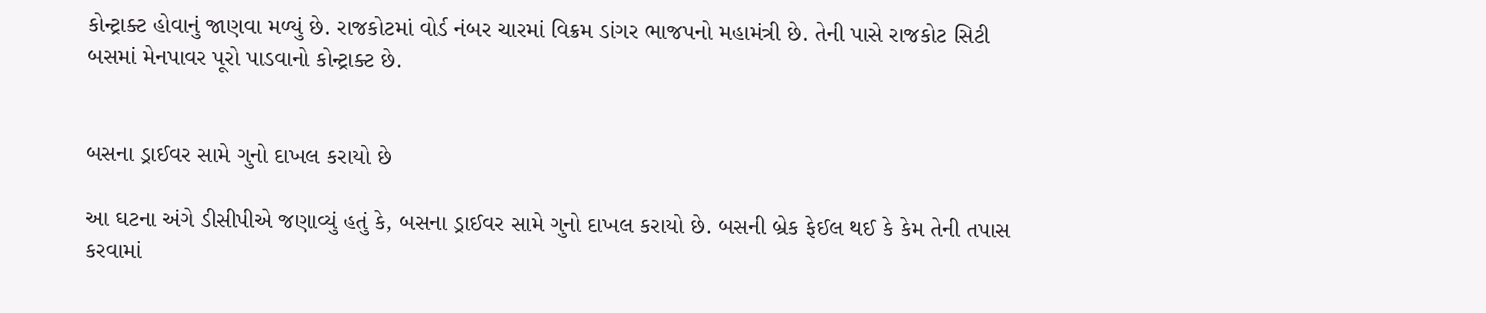કોન્ટ્રાક્ટ હોવાનું જાણવા મળ્યું છે. રાજકોટમાં વોર્ડ નંબર ચારમાં વિક્રમ ડાંગર ભાજપનો મહામંત્રી છે. તેની પાસે રાજકોટ સિટી બસમાં મેનપાવર પૂરો પાડવાનો કોન્ટ્રાક્ટ છે.


બસના ડ્રાઈવર સામે ગુનો દાખલ કરાયો છે

આ ઘટના અંગે ડીસીપીએ જણાવ્યું હતું કે, બસના ડ્રાઈવર સામે ગુનો દાખલ કરાયો છે. બસની બ્રેક ફેઈલ થઈ કે કેમ તેની તપાસ કરવામાં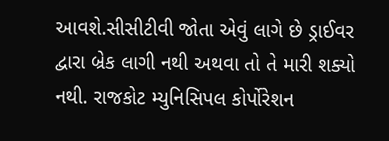આવશે.સીસીટીવી જોતા એવું લાગે છે ડ્રાઈવર દ્વારા બ્રેક લાગી નથી અથવા તો તે મારી શક્યો નથી. રાજકોટ મ્યુનિસિપલ કોર્પોરેશન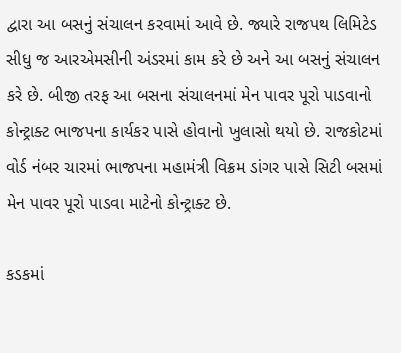દ્વારા આ બસનું સંચાલન કરવામાં આવે છે. જ્યારે રાજપથ લિમિટેડ સીધુ જ આરએમસીની અંડરમાં કામ કરે છે અને આ બસનું સંચાલન કરે છે. બીજી તરફ આ બસના સંચાલનમાં મેન પાવર પૂરો પાડવાનો કોન્ટ્રાક્ટ ભાજપના કાર્યકર પાસે હોવાનો ખુલાસો થયો છે. રાજકોટમાં વોર્ડ નંબર ચારમાં ભાજપના મહામંત્રી વિક્રમ ડાંગર પાસે સિટી બસમાં મેન પાવર પૂરો પાડવા માટેનો કોન્ટ્રાક્ટ છે.

કડકમાં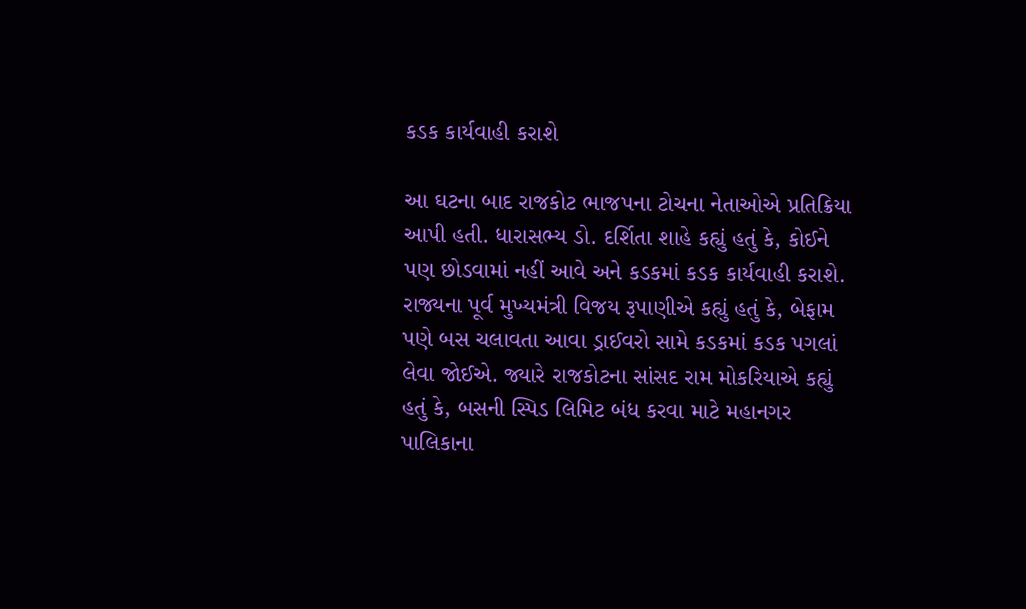કડક કાર્યવાહી કરાશે

આ ઘટના બાદ રાજકોટ ભાજપના ટોચના નેતાઓએ પ્રતિક્રિયા આપી હતી. ધારાસભ્ય ડો. દર્શિતા શાહે કહ્યું હતું કે, કોઈને પણ છોડવામાં નહીં આવે અને કડકમાં કડક કાર્યવાહી કરાશે. રાજ્યના પૂર્વ મુખ્યમંત્રી વિજય રૂપાણીએ કહ્યું હતું કે, બેફામ પણે બસ ચલાવતા આવા ડ્રાઈવરો સામે કડકમાં કડક પગલાં લેવા જોઈએ. જ્યારે રાજકોટના સાંસદ રામ મોકરિયાએ કહ્યું હતું કે, બસની સ્પિડ લિમિટ બંધ કરવા માટે મહાનગર પાલિકાના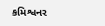કમિશ્વનર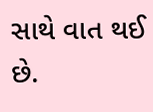સાથે વાત થઈ છે.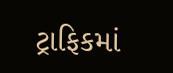ટ્રાફિકમાં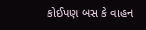કોઈપણ બસ કે વાહન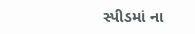સ્પીડમાં ના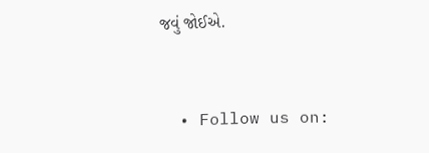જવું જોઈએ.


  • Follow us on: